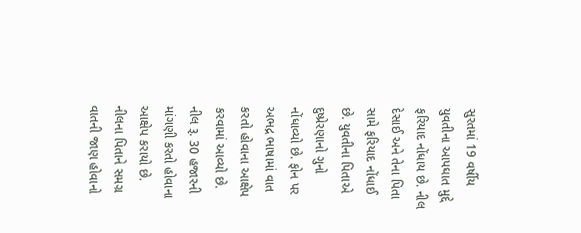સુરતમાં 19 વર્ષીય યુવતીના આપઘાત મુદ્દે ફરિયાદ નોંધાય છે. નીલ દેસાઈ અને તેના પિતા સામે ફરિયાદ નોંધાઈ છે. યુવતીના પિતાએ દુષ્પ્રેરણાનો ગુનો નોંધાવ્યો છે. ફોન પર અભદ્ર ભાષામાં વાત કરતો હોવાના આક્ષેપ કરવામાં આવ્યો છે. નીલ રૂ. 30 હજારની માંગણી કરતો હોવાના આક્ષેપ કરાયો છે. નીલના પિતાને સમગ્ર વાતની જાણ હોવાનો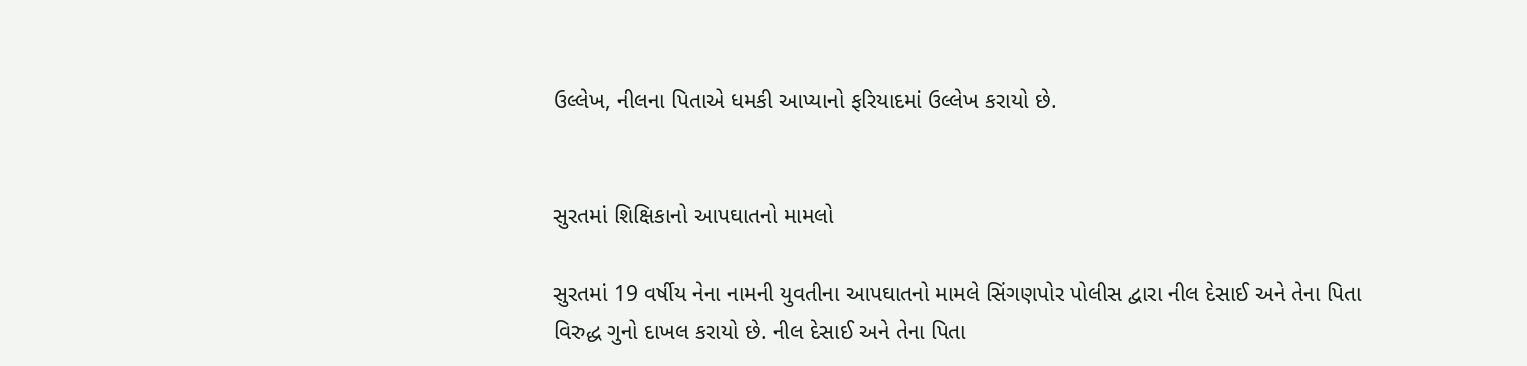ઉલ્લેખ, નીલના પિતાએ ધમકી આપ્યાનો ફરિયાદમાં ઉલ્લેખ કરાયો છે.


સુરતમાં શિક્ષિકાનો આપઘાતનો મામલો

સુરતમાં 19 વર્ષીય નેના નામની યુવતીના આપઘાતનો મામલે સિંગણપોર પોલીસ દ્વારા નીલ દેસાઈ અને તેના પિતા વિરુદ્ધ ગુનો દાખલ કરાયો છે. નીલ દેસાઈ અને તેના પિતા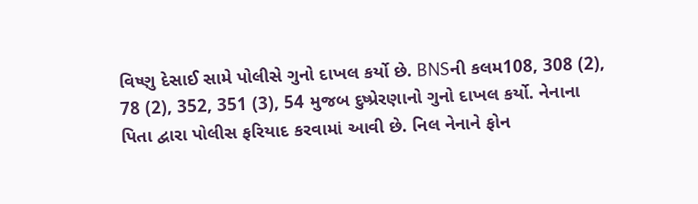વિષ્ણુ દેસાઈ સામે પોલીસે ગુનો દાખલ કર્યો છે. BNSની કલમ108, 308 (2), 78 (2), 352, 351 (3), 54 મુજબ દુષ્પ્રેરણાનો ગુનો દાખલ કર્યો. નેનાના પિતા દ્વારા પોલીસ ફરિયાદ કરવામાં આવી છે. નિલ નેનાને ફોન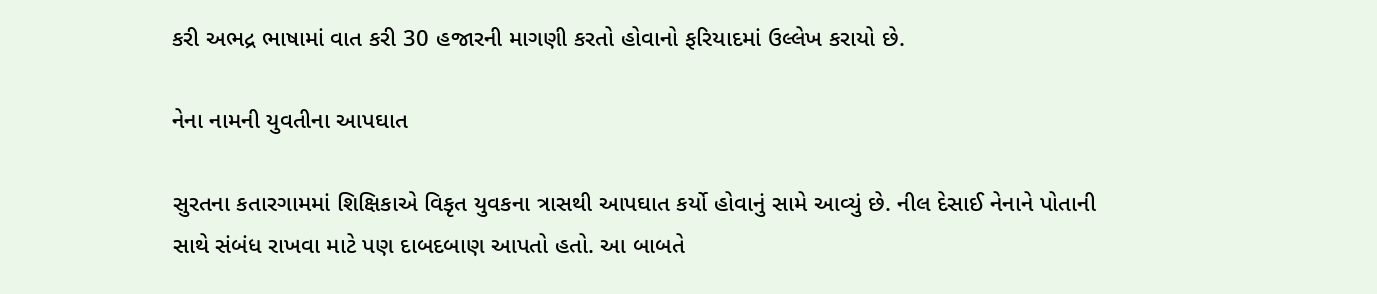કરી અભદ્ર ભાષામાં વાત કરી 30 હજારની માગણી કરતો હોવાનો ફરિયાદમાં ઉલ્લેખ કરાયો છે.

નેના નામની યુવતીના આપઘાત

સુરતના કતારગામમાં શિક્ષિકાએ વિકૃત યુવકના ત્રાસથી આપઘાત કર્યો હોવાનું સામે આવ્યું છે. નીલ દેસાઈ નેનાને પોતાની સાથે સંબંધ રાખવા માટે પણ દાબદબાણ આપતો હતો. આ બાબતે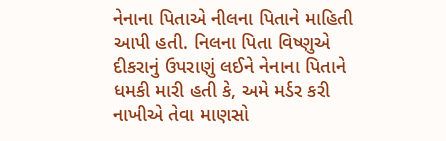નેનાના પિતાએ નીલના પિતાને માહિતી આપી હતી. નિલના પિતા વિષ્ણુએ દીકરાનું ઉપરાણું લઈને નેનાના પિતાને ધમકી મારી હતી કે, અમે મર્ડર કરી નાખીએ તેવા માણસો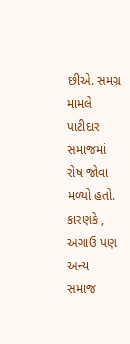છીએ. સમગ્ર મામલે પાટીદાર સમાજમાં રોષ જોવા મળ્યો હતો. કારણકે , અગાઉ પણ અન્ય સમાજ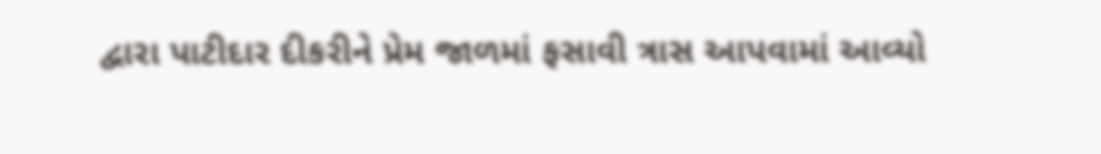દ્વારા પાટીદાર દીકરીને પ્રેમ જાળમાં ફસાવી ત્રાસ આપવામાં આવ્યો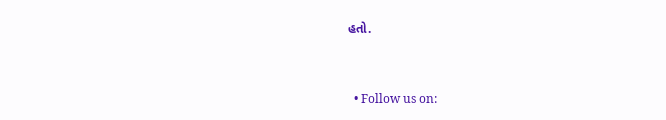હતો.


  • Follow us on: